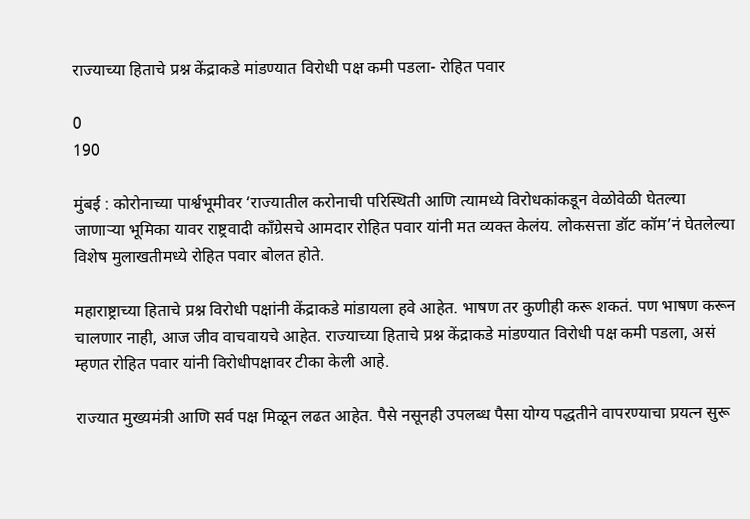राज्याच्या हिताचे प्रश्न केंद्राकडे मांडण्यात विरोधी पक्ष कमी पडला- रोहित पवार

0
190

मुंबई : कोरोनाच्या पार्श्वभूमीवर ‘राज्यातील करोनाची परिस्थिती आणि त्यामध्ये विरोधकांकडून वेळोवेळी घेतल्या जाणाऱ्या भूमिका यावर राष्ट्रवादी काँग्रेसचे आमदार रोहित पवार यांनी मत व्यक्त केलंय. लोकसत्ता डॉट कॉम’नं घेतलेल्या विशेष मुलाखतीमध्ये रोहित पवार बोलत होते.

महाराष्ट्राच्या हिताचे प्रश्न विरोधी पक्षांनी केंद्राकडे मांडायला हवे आहेत. भाषण तर कुणीही करू शकतं. पण भाषण करून चालणार नाही, आज जीव वाचवायचे आहेत. राज्याच्या हिताचे प्रश्न केंद्राकडे मांडण्यात विरोधी पक्ष कमी पडला, असं म्हणत रोहित पवार यांनी विरोधीपक्षावर टीका केली आहे.

राज्यात मुख्यमंत्री आणि सर्व पक्ष मिळून लढत आहेत. पैसे नसूनही उपलब्ध पैसा योग्य पद्धतीने वापरण्याचा प्रयत्न सुरू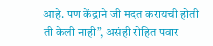आहे. पण केंद्राने जी मदत करायची होती ती केली नाही”, असंही रोहित पवार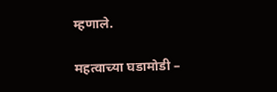म्हणाले.

महत्वाच्या घडामोडी –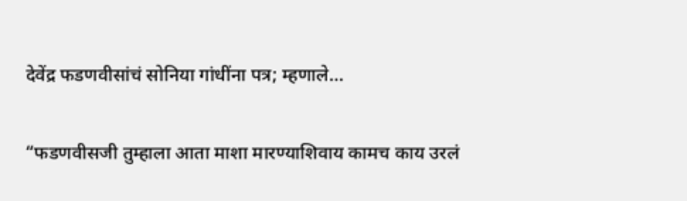देवेंद्र फडणवीसांचं सोनिया गांधींना पत्र; म्हणाले…

“फडणवीसजी तुम्हाला आता माशा मारण्याशिवाय कामच काय उरलं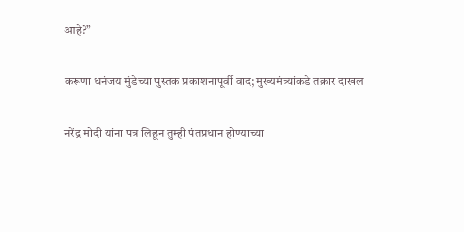आहे?”

करूणा धनंजय मुंडेच्या पुस्तक प्रकाशनापूर्वी वाद; मुख्यमंत्र्यांकडे तक्रार दाखल

नरेंद्र मोदी यांना पत्र लिहून तुम्ही पंतप्रधान होण्याच्या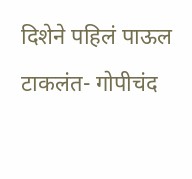दिशेने पहिलं पाऊल टाकलंत- गोपीचंद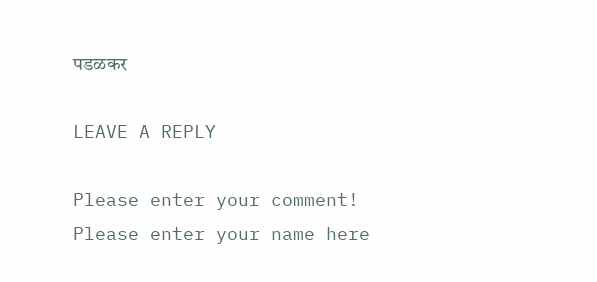पडळकर

LEAVE A REPLY

Please enter your comment!
Please enter your name here